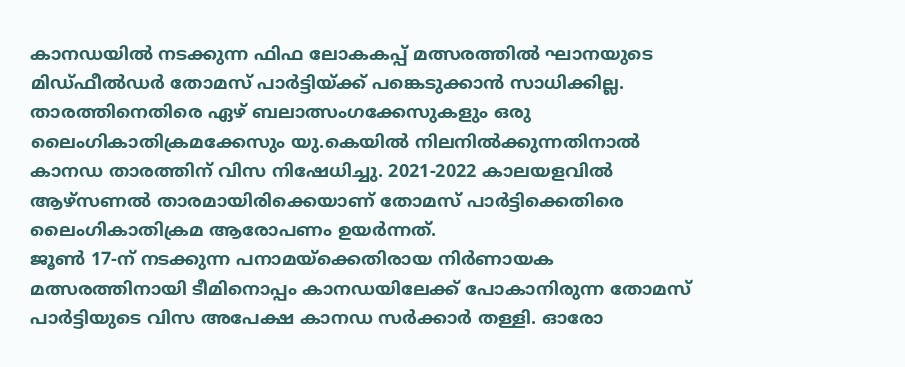കാനഡയിൽ നടക്കുന്ന ഫിഫ ലോകകപ്പ് മത്സരത്തിൽ ഘാനയുടെ മിഡ്ഫീൽഡർ തോമസ് പാർട്ടിയ്ക്ക് പങ്കെടുക്കാൻ സാധിക്കില്ല. താരത്തിനെതിരെ ഏഴ് ബലാത്സംഗക്കേസുകളും ഒരു ലൈംഗികാതിക്രമക്കേസും യു.കെയിൽ നിലനിൽക്കുന്നതിനാൽ കാനഡ താരത്തിന് വിസ നിഷേധിച്ചു. 2021-2022 കാലയളവിൽ ആഴ്സണൽ താരമായിരിക്കെയാണ് തോമസ് പാർട്ടിക്കെതിരെ ലൈംഗികാതിക്രമ ആരോപണം ഉയർന്നത്.
ജൂൺ 17-ന് നടക്കുന്ന പനാമയ്ക്കെതിരായ നിർണായക മത്സരത്തിനായി ടീമിനൊപ്പം കാനഡയിലേക്ക് പോകാനിരുന്ന തോമസ് പാർട്ടിയുടെ വിസ അപേക്ഷ കാനഡ സർക്കാർ തള്ളി. ഓരോ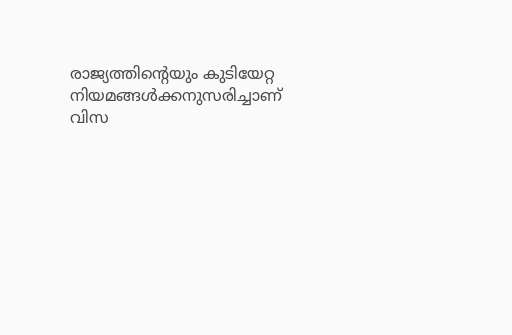രാജ്യത്തിന്റെയും കുടിയേറ്റ നിയമങ്ങൾക്കനുസരിച്ചാണ് വിസ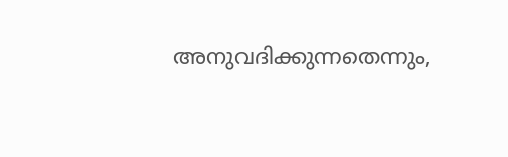അനുവദിക്കുന്നതെന്നും,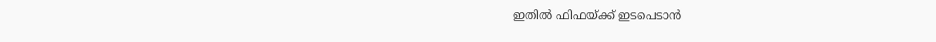ഇതിൽ ഫിഫയ്ക്ക് ഇടപെടാൻ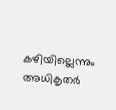കഴിയില്ലെന്നും അധികൃതർ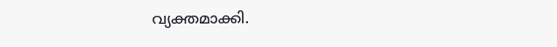വ്യക്തമാക്കി.